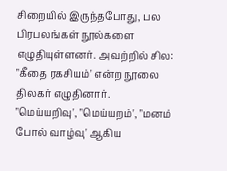சிறையில் இருந்தபோது, பல பிரபலங்கள் நூல்களை எழுதியுள்ளனர். அவற்றில் சில:
"கீதை ரகசியம்' என்ற நூலை திலகர் எழுதினார்.
"மெய்யறிவு', "மெய்யறம்', "மனம் போல் வாழ்வு' ஆகிய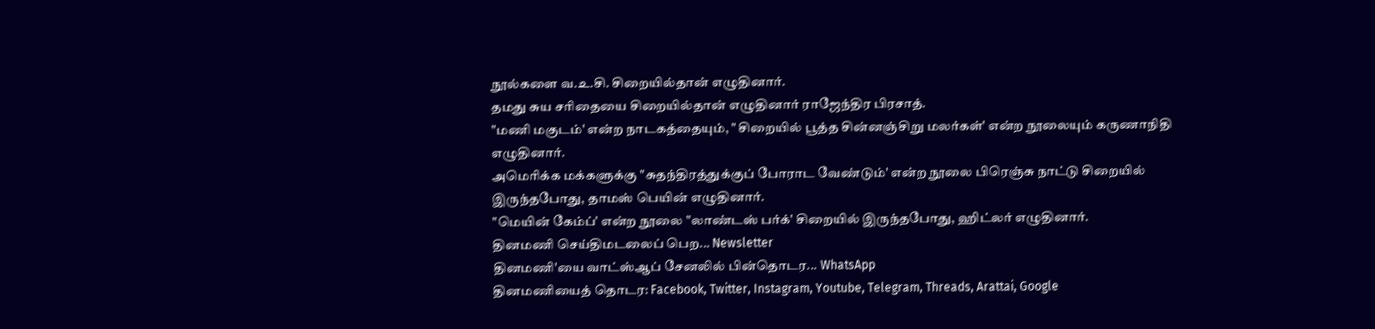நூல்களை வ.உ.சி. சிறையில்தான் எழுதினார்.
தமது சுய சரிதையை சிறையில்தான் எழுதினார் ராஜேந்திர பிரசாத்.
"மணி மகுடம்' என்ற நாடகத்தையும், " சிறையில் பூத்த சின்னஞ்சிறு மலர்கள்' என்ற நூலையும் கருணாநிதி எழுதினார்.
அமெரிக்க மக்களுக்கு "சுதந்திரத்துக்குப் போராட வேண்டும்' என்ற நூலை பிரெஞ்சு நாட்டு சிறையில் இருந்தபோது, தாமஸ் பெயின் எழுதினார்.
"மெயின் கேம்ப்' என்ற நூலை "லாண்டஸ் பர்க்' சிறையில் இருந்தபோது, ஹிட்லர் எழுதினார்.
தினமணி செய்திமடலைப் பெற... Newsletter
தினமணி'யை வாட்ஸ்ஆப் சேனலில் பின்தொடர... WhatsApp
தினமணியைத் தொடர: Facebook, Twitter, Instagram, Youtube, Telegram, Threads, Arattai, Google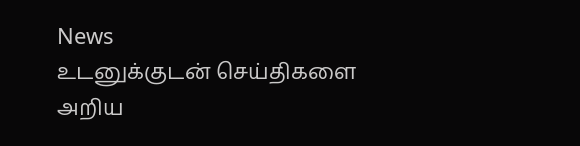News
உடனுக்குடன் செய்திகளை அறிய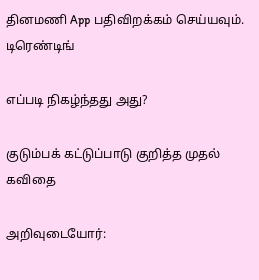தினமணி App பதிவிறக்கம் செய்யவும்.
டிரெண்டிங்

எப்படி நிகழ்ந்தது அது?

குடும்பக் கட்டுப்பாடு குறித்த முதல் கவிதை

அறிவுடையோர்: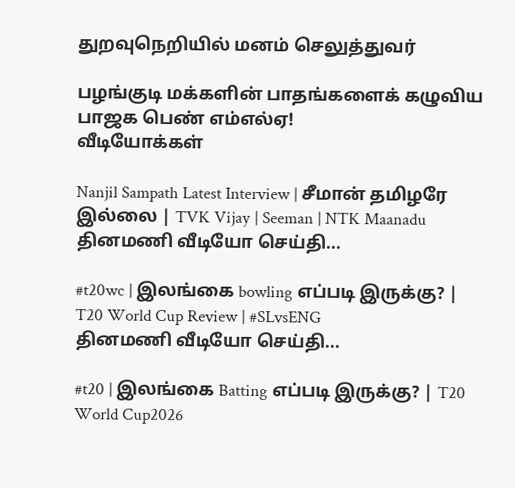துறவுநெறியில் மனம் செலுத்துவர்

பழங்குடி மக்களின் பாதங்களைக் கழுவிய பாஜக பெண் எம்எல்ஏ!
வீடியோக்கள்

Nanjil Sampath Latest Interview | சீமான் தமிழரே இல்லை | TVK Vijay | Seeman | NTK Maanadu
தினமணி வீடியோ செய்தி...

#t20wc | இலங்கை bowling எப்படி இருக்கு? | T20 World Cup Review | #SLvsENG
தினமணி வீடியோ செய்தி...

#t20 | இலங்கை Batting எப்படி இருக்கு? | T20 World Cup2026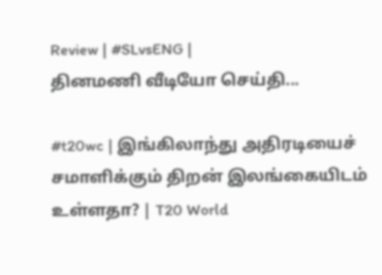Review | #SLvsENG |
தினமணி வீடியோ செய்தி...

#t20wc | இங்கிலாந்து அதிரடியைச் சமாளிக்கும் திறன் இலங்கையிடம் உள்ளதா? | T20 World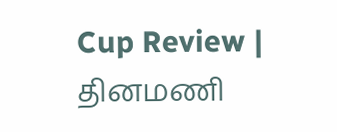Cup Review |
தினமணி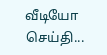வீடியோ செய்தி...